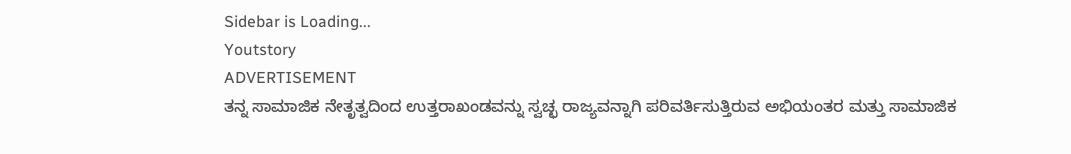Sidebar is Loading...
Youtstory
ADVERTISEMENT
ತನ್ನ ಸಾಮಾಜಿಕ ನೇತೃತ್ವದಿಂದ ಉತ್ತರಾಖಂಡವನ್ನು ಸ್ವಚ್ಛ ರಾಜ್ಯವನ್ನಾಗಿ ಪರಿವರ್ತಿಸುತ್ತಿರುವ ಅಭಿಯಂತರ ಮತ್ತು ಸಾಮಾಜಿಕ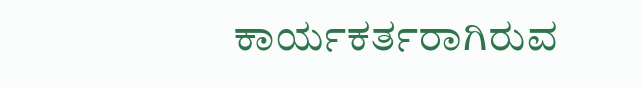ಕಾರ್ಯಕರ್ತರಾಗಿರುವ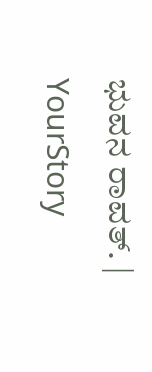ಭುವನ ರಾವತ್. | YourStory